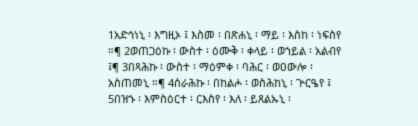1አድኅነኒ ፡ እግዚኦ ፤ እስመ ፡ በጽሐኒ ፡ ማይ ፡ እስከ ፡ ነፍስየ ።¶ 2ወጠጋዕኩ ፡ ውስተ ፡ ዕሙቅ ፡ ቀላይ ፡ ወኀይል ፡ አልብየ ፤¶ 3በጻሕኩ ፡ ውስተ ፡ ማዕምቀ ፡ ባሕር ፡ ወዐውሎ ፡ አስጠመኒ ።¶ 4ሰራሕኩ ፡ በከልሖ ፡ ወስሕከኒ ፡ ጕርዔየ ፤ 5በዝኁ ፡ እምስዕርተ ፡ ርእስየ ፡ እለ ፡ ይጸልኡኒ ፡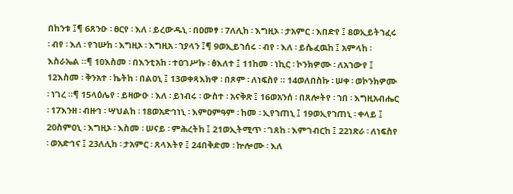በከንቱ ፤¶ 6ጸንዑ ፡ ፀርየ ፡ እለ ፡ ይረውዱኒ ፡ በዐመፃ ፡ 7ለሊከ ፡ እግዚኦ ፡ ታአምር ፡ እበድየ ፤ 8ወኢይትኀፈሩ ፡ ብየ ፡ እለ ፡ የኀሡከ ፡ እግዚኦ ፡ እግዚአ ፡ ኀያላን ፤¶ 9ወኢይኀሰሩ ፡ ብየ ፡ እለ ፡ ይሴፈዉከ ፤ አምላከ ፡ እስራኤል ።¶ 10እስመ ፡ በእንቲአከ ፡ ተዐገሥኩ ፡ ፅእለተ ፤ 11ከመ ፡ ነኪር ፡ ኮንክዎሙ ፡ ለአኀውየ ፤ 12እስመ ፡ ቅንአተ ፡ ኬትከ ፡ በልዐኒ ፤ 13ወቀጻእክዋ ፡ በጾም ፡ ለነፍስየ ። 14ወለበስኩ ፡ ሠቀ ፡ ወኮንክዎሙ ፡ ነገረ ።¶ 15ላዕሌየ ፡ ይዛውዑ ፡ እለ ፡ ይነብሩ ፡ ውስተ ፡ አናቅጽ ፤ 16ወአንሰ ፡ በጸሎትየ ፡ ኀበ ፡ እግዚአብሔር ፡ 17እንዘ ፡ ብዙኅ ፡ ሣህልከ ፡ 18ወአድኅነኒ ፡ እምዐምዓም ፡ ከመ ፡ ኢየኀጠኒ ፤ 19ወኢየኀጠኒ ፡ ቀላይ ፤ 20ስምዐኒ ፡ እግዚኦ ፡ እስመ ፡ ሠናይ ፡ ምሕረትከ ፤ 21ወኢትሚጥ ፡ ገጸከ ፡ እምገብርከ ፤ 22ነጽራ ፡ ለነፍስየ ፡ ወአድኅና ፤ 23ለሊከ ፡ ታአምር ፡ ጸላእትየ ፤ 24በቅድመ ፡ ኵሎሙ ፡ እለ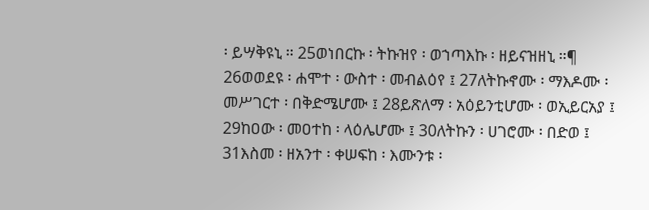፡ ይሣቅዩኒ ። 25ወነበርኩ ፡ ትኩዝየ ፡ ወኀጣእኩ ፡ ዘይናዝዘኒ ።¶ 26ወወደዩ ፡ ሐሞተ ፡ ውስተ ፡ መብልዕየ ፤ 27ለትኩኖሙ ፡ ማእዶሙ ፡ መሥገርተ ፡ በቅድሜሆሙ ፤ 28ይጽለማ ፡ አዕይንቲሆሙ ፡ ወኢይርአያ ፤ 29ከዐው ፡ መዐተከ ፡ ላዕሌሆሙ ፤ 30ለትኩን ፡ ሀገሮሙ ፡ በድወ ፤ 31እስመ ፡ ዘአንተ ፡ ቀሠፍከ ፡ እሙንቱ ፡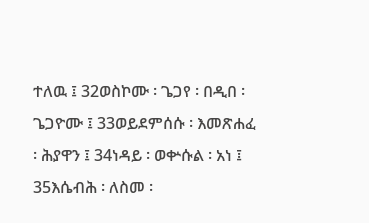ተለዉ ፤ 32ወስኮሙ ፡ ጌጋየ ፡ በዲበ ፡ ጌጋዮሙ ፤ 33ወይደምሰሱ ፡ እመጽሐፈ ፡ ሕያዋን ፤ 34ነዳይ ፡ ወቍሱል ፡ አነ ፤ 35እሴብሕ ፡ ለስመ ፡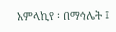አምላኪየ ፡ በማኅሌት ፤